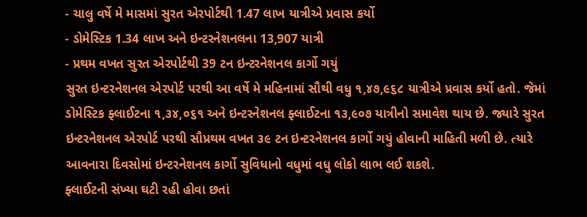- ચાલુ વર્ષે મે માસમાં સુરત એરપોર્ટથી 1.47 લાખ યાત્રીએ પ્રવાસ કર્યો
- ડોમેસ્ટિક 1.34 લાખ અને ઇન્ટરનેશનલના 13,907 યાત્રી
- પ્રથમ વખત સુરત એરપોર્ટથી 39 ટન ઇન્ટરનેશનલ કાર્ગો ગયું
સુરત ઇન્ટરનેશનલ એરપોર્ટ પરથી આ વર્ષે મે મહિનામાં સૌથી વધુ ૧,૪૭,૯૬૮ યાત્રીએ પ્રવાસ કર્યો હતો. જેમાં ડોમેસ્ટિક ફ્લાઈટના ૧,૩૪,૦૬૧ અને ઇન્ટરનેશનલ ફ્લાઈટના ૧૩,૯૦૭ યાત્રીનો સમાવેશ થાય છે. જ્યારે સુરત ઇન્ટરનેશનલ એરપોર્ટ પરથી સૌપ્રથમ વખત ૩૯ ટન ઇન્ટરનેશનલ કાર્ગો ગયું હોવાની માહિતી મળી છે. ત્યારે આવનારા દિવસોમાં ઇન્ટરનેશનલ કાર્ગો સુવિધાનો વધુમાં વધુ લોકો લાભ લઈ શકશે.
ફ્લાઈટની સંખ્યા ઘટી રહી હોવા છતાં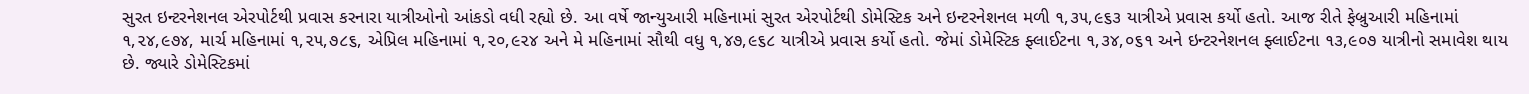સુરત ઇન્ટરનેશનલ એરપોર્ટથી પ્રવાસ કરનારા યાત્રીઓનો આંકડો વધી રહ્યો છે. આ વર્ષે જાન્યુઆરી મહિનામાં સુરત એરપોર્ટથી ડોમેસ્ટિક અને ઇન્ટરનેશનલ મળી ૧,૩૫,૯૬૩ યાત્રીએ પ્રવાસ કર્યો હતો. આજ રીતે ફેબ્રુઆરી મહિનામાં ૧,૨૪,૯૭૪, માર્ચ મહિનામાં ૧,૨૫,૭૮૬, એપ્રિલ મહિનામાં ૧,૨૦,૯૨૪ અને મે મહિનામાં સૌથી વધુ ૧,૪૭,૯૬૮ યાત્રીએ પ્રવાસ કર્યો હતો. જેમાં ડોમેસ્ટિક ફ્લાઈટના ૧,૩૪,૦૬૧ અને ઇન્ટરનેશનલ ફ્લાઈટના ૧૩,૯૦૭ યાત્રીનો સમાવેશ થાય છે. જ્યારે ડોમેસ્ટિકમાં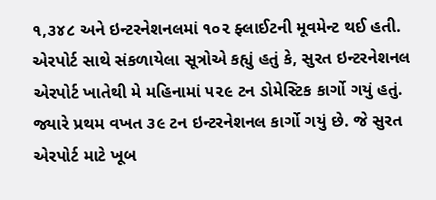૧,૩૪૮ અને ઇન્ટરનેશનલમાં ૧૦૨ ફ્લાઈટની મૂવમેન્ટ થઈ હતી.
એરપોર્ટ સાથે સંકળાયેલા સૂત્રોએ કહ્યું હતું કે, સુરત ઇન્ટરનેશનલ એરપોર્ટ ખાતેથી મે મહિનામાં ૫૨૯ ટન ડોમેસ્ટિક કાર્ગો ગયું હતું. જ્યારે પ્રથમ વખત ૩૯ ટન ઇન્ટરનેશનલ કાર્ગો ગયું છે. જે સુરત એરપોર્ટ માટે ખૂબ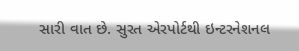સારી વાત છે. સુરત એરપોર્ટથી ઇન્ટરનેશનલ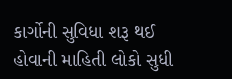કાર્ગોની સુવિધા શરૂ થઈ હોવાની માહિતી લોકો સુધી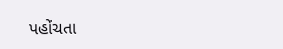પહોંચતા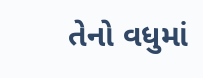તેનો વધુમાં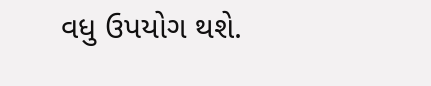વધુ ઉપયોગ થશે.